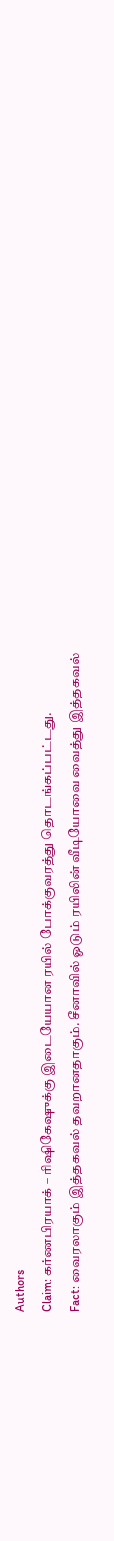Authors
Claim: கர்ணபிரயாக் – ரிஷிகேஷுக்கு இடையேயான ரயில் போக்குவரத்து தொடங்கப்பட்டது.
Fact: வைரலாகும் இத்தகவல் தவறானதாகும். சீனாவில் ஓடும் ரயிலின் வீடியோவை வைத்து இத்தகவல்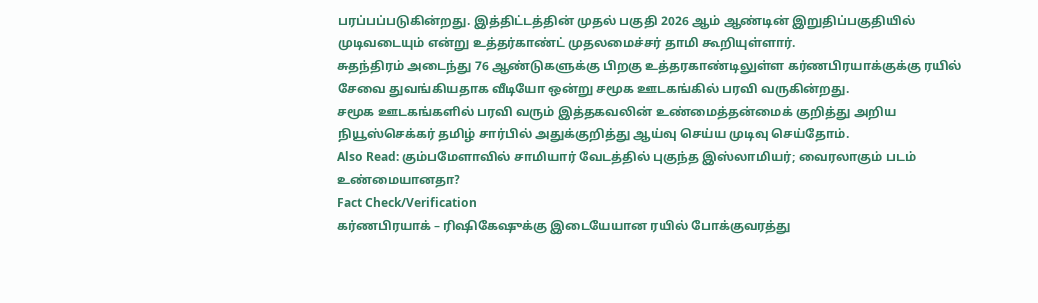பரப்பப்படுகின்றது. இத்திட்டத்தின் முதல் பகுதி 2026 ஆம் ஆண்டின் இறுதிப்பகுதியில் முடிவடையும் என்று உத்தர்காண்ட் முதலமைச்சர் தாமி கூறியுள்ளார்.
சுதந்திரம் அடைந்து 76 ஆண்டுகளுக்கு பிறகு உத்தரகாண்டிலுள்ள கர்ணபிரயாக்குக்கு ரயில் சேவை துவங்கியதாக வீடியோ ஒன்று சமூக ஊடகங்கில் பரவி வருகின்றது.
சமூக ஊடகங்களில் பரவி வரும் இத்தகவலின் உண்மைத்தன்மைக் குறித்து அறிய நியூஸ்செக்கர் தமிழ் சார்பில் அதுக்குறித்து ஆய்வு செய்ய முடிவு செய்தோம்.
Also Read: கும்பமேளாவில் சாமியார் வேடத்தில் புகுந்த இஸ்லாமியர்; வைரலாகும் படம் உண்மையானதா?
Fact Check/Verification
கர்ணபிரயாக் – ரிஷிகேஷுக்கு இடையேயான ரயில் போக்குவரத்து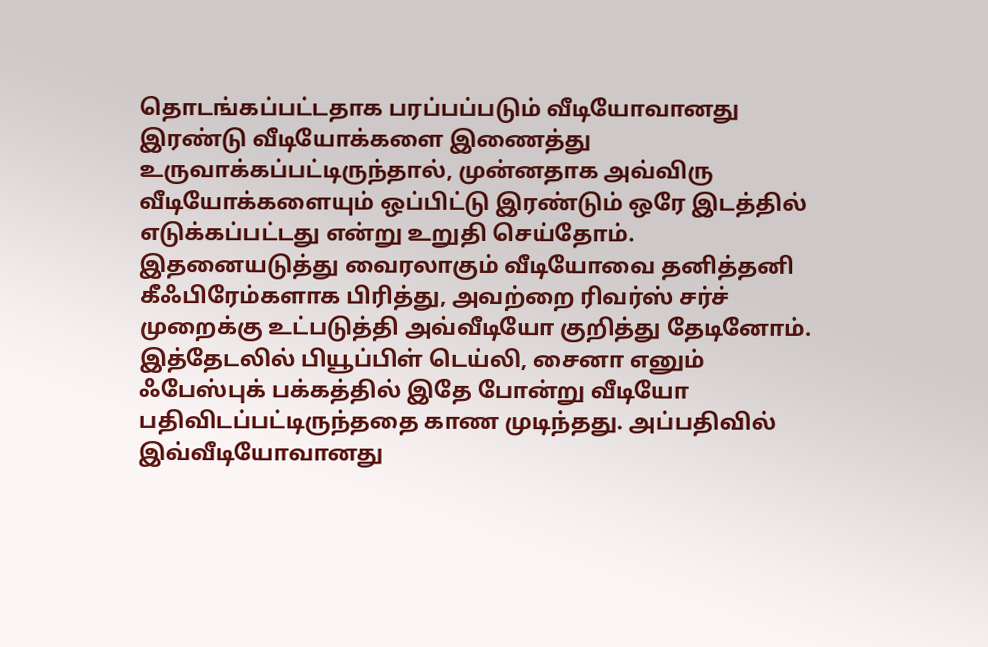தொடங்கப்பட்டதாக பரப்பப்படும் வீடியோவானது இரண்டு வீடியோக்களை இணைத்து உருவாக்கப்பட்டிருந்தால், முன்னதாக அவ்விரு வீடியோக்களையும் ஒப்பிட்டு இரண்டும் ஒரே இடத்தில் எடுக்கப்பட்டது என்று உறுதி செய்தோம்.
இதனையடுத்து வைரலாகும் வீடியோவை தனித்தனி கீஃபிரேம்களாக பிரித்து, அவற்றை ரிவர்ஸ் சர்ச் முறைக்கு உட்படுத்தி அவ்வீடியோ குறித்து தேடினோம். இத்தேடலில் பியூப்பிள் டெய்லி, சைனா எனும் ஃபேஸ்புக் பக்கத்தில் இதே போன்று வீடியோ பதிவிடப்பட்டிருந்ததை காண முடிந்தது. அப்பதிவில் இவ்வீடியோவானது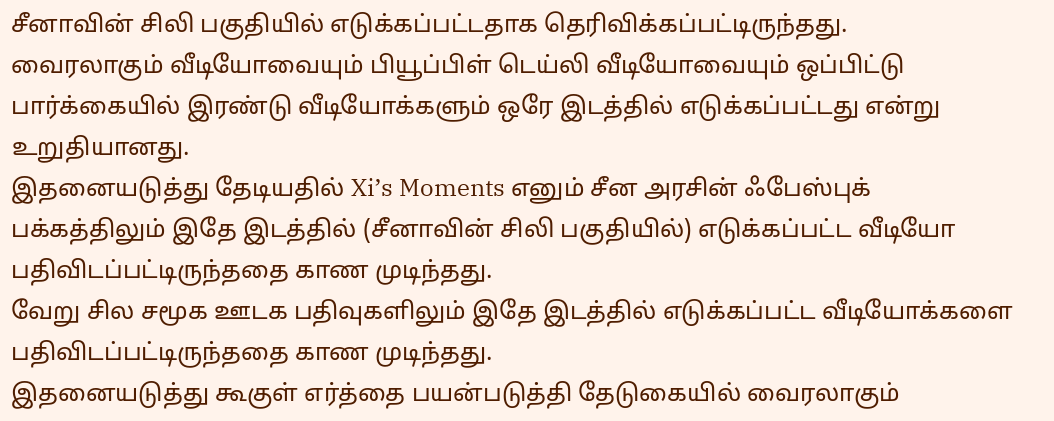சீனாவின் சிலி பகுதியில் எடுக்கப்பட்டதாக தெரிவிக்கப்பட்டிருந்தது.
வைரலாகும் வீடியோவையும் பியூப்பிள் டெய்லி வீடியோவையும் ஒப்பிட்டு பார்க்கையில் இரண்டு வீடியோக்களும் ஒரே இடத்தில் எடுக்கப்பட்டது என்று உறுதியானது.
இதனையடுத்து தேடியதில் Xi’s Moments எனும் சீன அரசின் ஃபேஸ்புக் பக்கத்திலும் இதே இடத்தில் (சீனாவின் சிலி பகுதியில்) எடுக்கப்பட்ட வீடியோ பதிவிடப்பட்டிருந்ததை காண முடிந்தது.
வேறு சில சமூக ஊடக பதிவுகளிலும் இதே இடத்தில் எடுக்கப்பட்ட வீடியோக்களை பதிவிடப்பட்டிருந்ததை காண முடிந்தது.
இதனையடுத்து கூகுள் எர்த்தை பயன்படுத்தி தேடுகையில் வைரலாகும்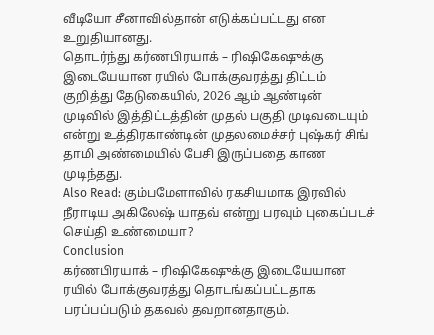வீடியோ சீனாவில்தான் எடுக்கப்பட்டது என உறுதியானது.
தொடர்ந்து கர்ணபிரயாக் – ரிஷிகேஷுக்கு இடையேயான ரயில் போக்குவரத்து திட்டம் குறித்து தேடுகையில், 2026 ஆம் ஆண்டின் முடிவில் இத்திட்டத்தின் முதல் பகுதி முடிவடையும் என்று உத்திரகாண்டின் முதலமைச்சர் புஷ்கர் சிங் தாமி அண்மையில் பேசி இருப்பதை காண முடிந்தது.
Also Read: கும்பமேளாவில் ரகசியமாக இரவில் நீராடிய அகிலேஷ் யாதவ் என்று பரவும் புகைப்படச் செய்தி உண்மையா?
Conclusion
கர்ணபிரயாக் – ரிஷிகேஷுக்கு இடையேயான ரயில் போக்குவரத்து தொடங்கப்பட்டதாக பரப்பப்படும் தகவல் தவறானதாகும்.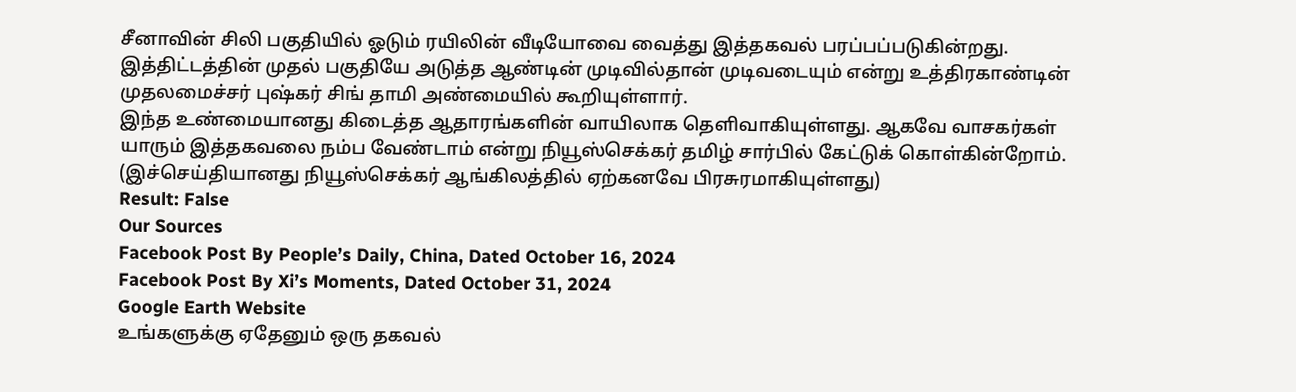சீனாவின் சிலி பகுதியில் ஓடும் ரயிலின் வீடியோவை வைத்து இத்தகவல் பரப்பப்படுகின்றது.
இத்திட்டத்தின் முதல் பகுதியே அடுத்த ஆண்டின் முடிவில்தான் முடிவடையும் என்று உத்திரகாண்டின் முதலமைச்சர் புஷ்கர் சிங் தாமி அண்மையில் கூறியுள்ளார்.
இந்த உண்மையானது கிடைத்த ஆதாரங்களின் வாயிலாக தெளிவாகியுள்ளது. ஆகவே வாசகர்கள் யாரும் இத்தகவலை நம்ப வேண்டாம் என்று நியூஸ்செக்கர் தமிழ் சார்பில் கேட்டுக் கொள்கின்றோம்.
(இச்செய்தியானது நியூஸ்செக்கர் ஆங்கிலத்தில் ஏற்கனவே பிரசுரமாகியுள்ளது)
Result: False
Our Sources
Facebook Post By People’s Daily, China, Dated October 16, 2024
Facebook Post By Xi’s Moments, Dated October 31, 2024
Google Earth Website
உங்களுக்கு ஏதேனும் ஒரு தகவல்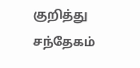குறித்து சந்தேகம்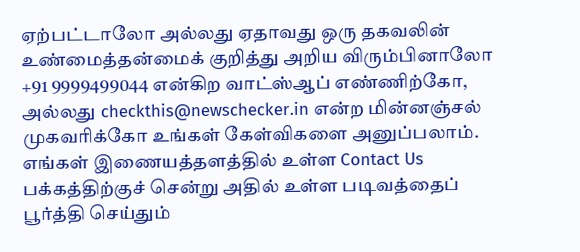ஏற்பட்டாலோ அல்லது ஏதாவது ஒரு தகவலின் உண்மைத்தன்மைக் குறித்து அறிய விரும்பினாலோ +91 9999499044 என்கிற வாட்ஸ்ஆப் எண்ணிற்கோ, அல்லது checkthis@newschecker.in என்ற மின்னஞ்சல் முகவரிக்கோ உங்கள் கேள்விகளை அனுப்பலாம்.
எங்கள் இணையத்தளத்தில் உள்ள Contact Us பக்கத்திற்குச் சென்று அதில் உள்ள படிவத்தைப் பூர்த்தி செய்தும்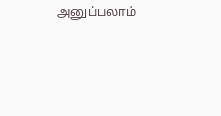அனுப்பலாம்